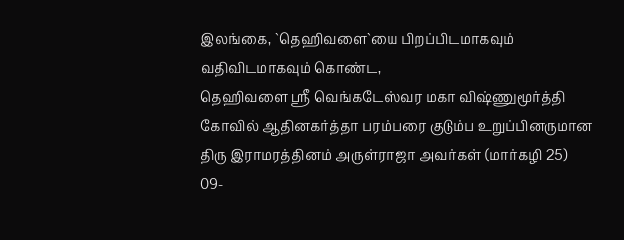இலங்கை, `தெஹிவளை`யை பிறப்பிடமாகவும் வதிவிடமாகவும் கொண்ட,
தெஹிவளை ஸ்ரீ வெங்கடேஸ்வர மகா விஷ்ணுமூர்த்தி கோவில் ஆதினகர்த்தா பரம்பரை குடும்ப உறுப்பினருமான திரு இராமரத்தினம் அருள்ராஜா அவர்கள் (மார்கழி 25) 09-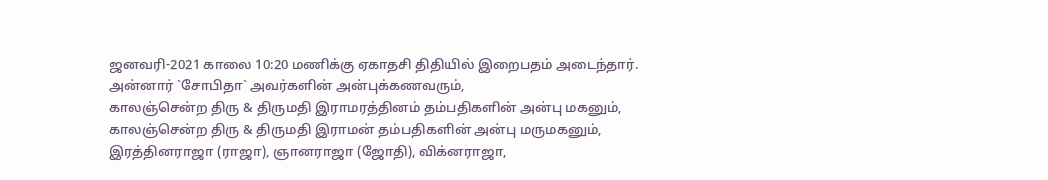ஜனவரி-2021 காலை 10:20 மணிக்கு ஏகாதசி திதியில் இறைபதம் அடைந்தார்.
அன்னார் `சோபிதா` அவர்களின் அன்புக்கணவரும்,
காலஞ்சென்ற திரு & திருமதி இராமரத்தினம் தம்பதிகளின் அன்பு மகனும்,
காலஞ்சென்ற திரு & திருமதி இராமன் தம்பதிகளின் அன்பு மருமகனும்,
இரத்தினராஜா (ராஜா), ஞானராஜா (ஜோதி), விக்னராஜா,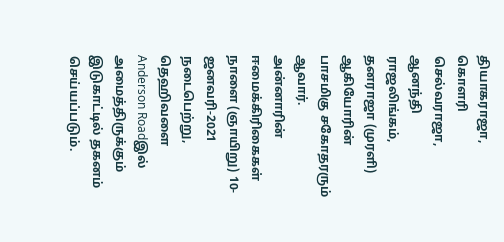தியாகராஜா, கொளரி செல்வராஜா, ஆனந்தி ராஜலிங்கம், தனராஜா (முரளி) ஆகியோரின் பாசமிகு சகோதரரும் ஆவார்.
அன்னாரின் ஈமைக்கிரிகைகள் நாளை (ஞாயிறு) 10-ஜனவரி-2021 நடைபெற்று, தெஹிவளை Anderson Roadஇல் அமைத்திருக்கும் இடுகாட்டில் தகனம் செய்யப்படும்.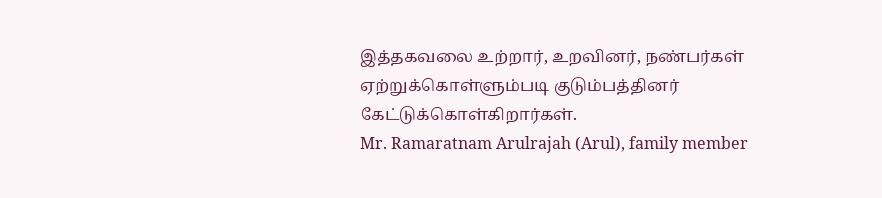இத்தகவலை உற்றார், உறவினர், நண்பர்கள் ஏற்றுக்கொள்ளும்படி குடும்பத்தினர் கேட்டுக்கொள்கிறார்கள்.
Mr. Ramaratnam Arulrajah (Arul), family member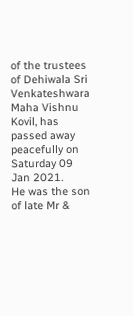of the trustees of Dehiwala Sri Venkateshwara Maha Vishnu Kovil, has passed away peacefully on Saturday 09 Jan 2021.
He was the son of late Mr &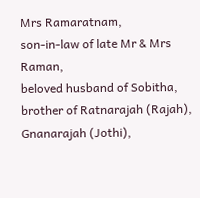Mrs Ramaratnam,
son-in-law of late Mr & Mrs Raman,
beloved husband of Sobitha,
brother of Ratnarajah (Rajah), Gnanarajah (Jothi),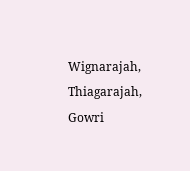Wignarajah, Thiagarajah, Gowri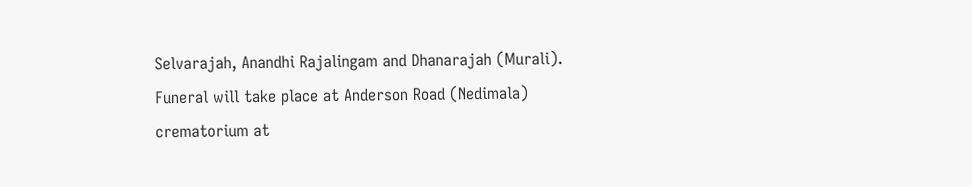Selvarajah, Anandhi Rajalingam and Dhanarajah (Murali).
Funeral will take place at Anderson Road (Nedimala) crematorium at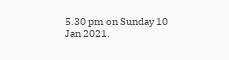5.30 pm on Sunday 10 Jan 2021.